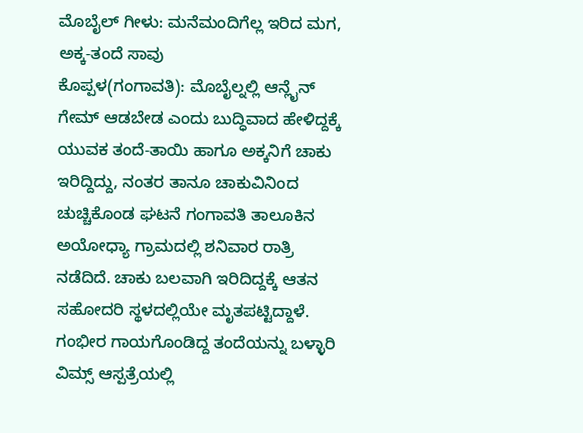ಮೊಬೈಲ್ ಗೀಳು: ಮನೆಮಂದಿಗೆಲ್ಲ ಇರಿದ ಮಗ, ಅಕ್ಕ-ತಂದೆ ಸಾವು
ಕೊಪ್ಪಳ(ಗಂಗಾವತಿ): ಮೊಬೈಲ್ನಲ್ಲಿ ಆನ್ಲೈನ್ ಗೇಮ್ ಆಡಬೇಡ ಎಂದು ಬುದ್ಧಿವಾದ ಹೇಳಿದ್ದಕ್ಕೆ ಯುವಕ ತಂದೆ-ತಾಯಿ ಹಾಗೂ ಅಕ್ಕನಿಗೆ ಚಾಕು ಇರಿದ್ದಿದ್ದು, ನಂತರ ತಾನೂ ಚಾಕುವಿನಿಂದ ಚುಚ್ಚಿಕೊಂಡ ಘಟನೆ ಗಂಗಾವತಿ ತಾಲೂಕಿನ ಅಯೋಧ್ಯಾ ಗ್ರಾಮದಲ್ಲಿ ಶನಿವಾರ ರಾತ್ರಿ ನಡೆದಿದೆ. ಚಾಕು ಬಲವಾಗಿ ಇರಿದಿದ್ದಕ್ಕೆ ಆತನ ಸಹೋದರಿ ಸ್ಥಳದಲ್ಲಿಯೇ ಮೃತಪಟ್ಟಿದ್ದಾಳೆ. ಗಂಭೀರ ಗಾಯಗೊಂಡಿದ್ದ ತಂದೆಯನ್ನು ಬಳ್ಳಾರಿ ವಿಮ್ಸ್ ಆಸ್ಪತ್ರೆಯಲ್ಲಿ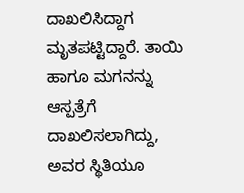ದಾಖಲಿಸಿದ್ದಾಗ ಮೃತಪಟ್ಟಿದ್ದಾರೆ. ತಾಯಿ ಹಾಗೂ ಮಗನನ್ನು ಆಸ್ಪತ್ರೆಗೆ ದಾಖಲಿಸಲಾಗಿದ್ದು, ಅವರ ಸ್ಥಿತಿಯೂ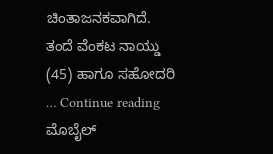ಚಿಂತಾಜನಕವಾಗಿದೆ. ತಂದೆ ವೆಂಕಟ ನಾಯ್ಡು (45) ಹಾಗೂ ಸಹೋದರಿ … Continue reading ಮೊಬೈಲ್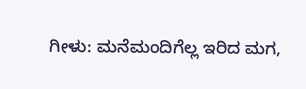ಗೀಳು: ಮನೆಮಂದಿಗೆಲ್ಲ ಇರಿದ ಮಗ,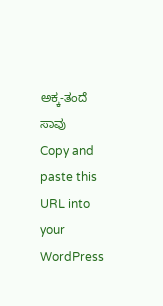ಅಕ್ಕ-ತಂದೆ ಸಾವು
Copy and paste this URL into your WordPress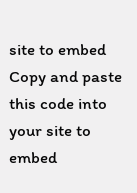site to embed
Copy and paste this code into your site to embed